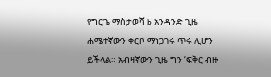የግርጌ ማስታወሻ b አንዳንድ ጊዜ ሐሜተኛውን ቀርቦ ማነጋገሩ ጥሩ ሊሆን ይችላል። አብዛኛውን ጊዜ ግን ‘ፍቅር ብዙ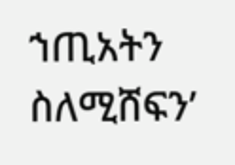ኀጢአትን ስለሚሸፍን’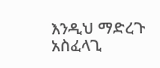እንዲህ ማድረጉ አስፈላጊ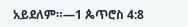አይደለም።—1 ጴጥሮስ 4:8